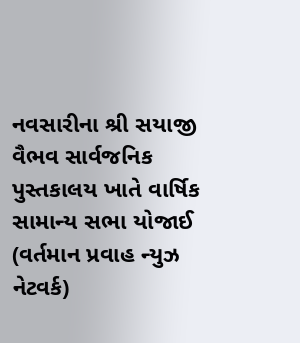નવસારીના શ્રી સયાજી વૈભવ સાર્વજનિક પુસ્તકાલય ખાતે વાર્ષિક સામાન્ય સભા યોજાઈ
(વર્તમાન પ્રવાહ ન્યુઝ નેટવર્ક)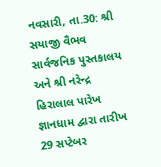નવસારી, તા.30: શ્રી સયાજી વૈભવ સાર્વજનિક પુસ્તકાલય અને શ્રી નરેન્દ્ર હિરાલાલ પારેખ જ્ઞાનધામ દ્વારા તારીખ 29 સપ્ટેબર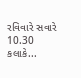રવિવારે સવારે 10.30 કલાકે...